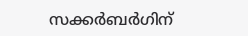സക്കർബർഗിന്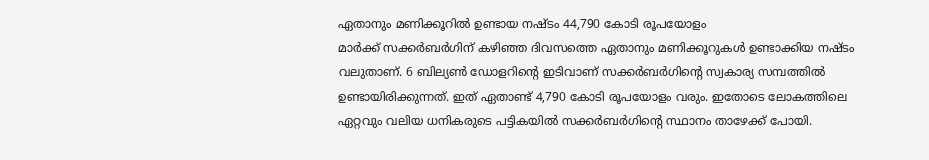ഏതാനും മണിക്കൂറിൽ ഉണ്ടായ നഷ്ടം 44,790 കോടി രൂപയോളം
മാർക്ക് സക്കർബർഗിന് കഴിഞ്ഞ ദിവസത്തെ ഏതാനും മണിക്കൂറുകൾ ഉണ്ടാക്കിയ നഷ്ടം വലുതാണ്. 6 ബില്യൺ ഡോളറിന്റെ ഇടിവാണ് സക്കർബർഗിന്റെ സ്വകാര്യ സമ്പത്തിൽ ഉണ്ടായിരിക്കുന്നത്. ഇത് ഏതാണ്ട് 4,790 കോടി രൂപയോളം വരും. ഇതോടെ ലോകത്തിലെ ഏറ്റവും വലിയ ധനികരുടെ പട്ടികയിൽ സക്കർബർഗിന്റെ സ്ഥാനം താഴേക്ക് പോയി.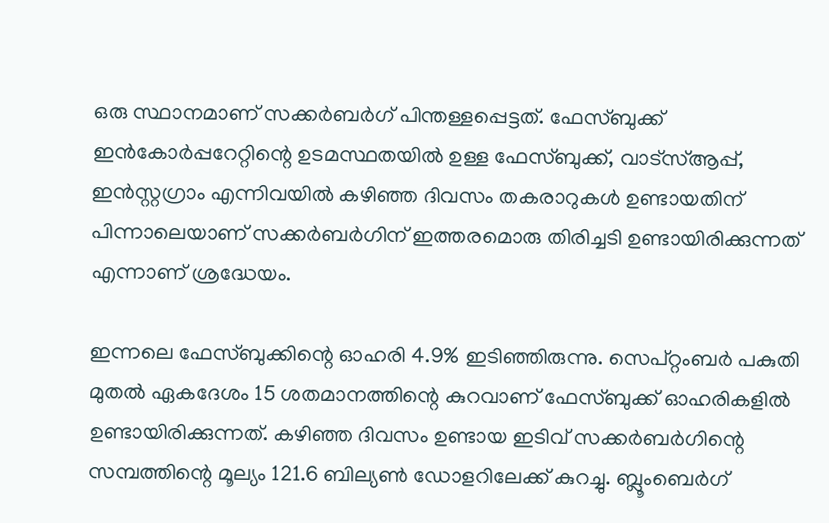ഒരു സ്ഥാനമാണ് സക്കർബർഗ് പിന്തള്ളപ്പെട്ടത്. ഫേസ്ബുക്ക് ഇൻകോർപ്പറേറ്റിന്റെ ഉടമസ്ഥതയിൽ ഉള്ള ഫേസ്ബുക്ക്, വാട്സ്ആപ്പ്, ഇൻസ്റ്റഗ്രാം എന്നിവയിൽ കഴിഞ്ഞ ദിവസം തകരാറുകൾ ഉണ്ടായതിന് പിന്നാലെയാണ് സക്കർബർഗിന് ഇത്തരമൊരു തിരിച്ചടി ഉണ്ടായിരിക്കുന്നത് എന്നാണ് ശ്രദ്ധേയം.

ഇന്നലെ ഫേസ്ബുക്കിന്റെ ഓഹരി 4.9% ഇടിഞ്ഞിരുന്നു. സെപ്റ്റംബർ പകുതി മുതൽ ഏകദേശം 15 ശതമാനത്തിന്റെ കുറവാണ് ഫേസ്ബുക്ക് ഓഹരികളിൽ ഉണ്ടായിരിക്കുന്നത്. കഴിഞ്ഞ ദിവസം ഉണ്ടായ ഇടിവ് സക്കർബർഗിന്റെ സമ്പത്തിന്റെ മൂല്യം 121.6 ബില്യൺ ഡോളറിലേക്ക് കുറച്ചു. ബ്ലൂംബെർഗ്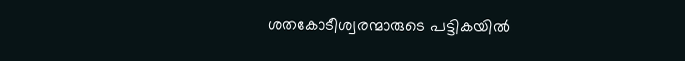ശതകോടീശ്വരന്മാരുടെ പട്ടികയിൽ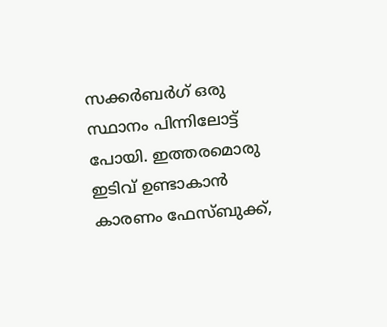സക്കർബർഗ് ഒരു സ്ഥാനം പിന്നിലോട്ട് പോയി. ഇത്തരമൊരു ഇടിവ് ഉണ്ടാകാൻ കാരണം ഫേസ്ബുക്ക്,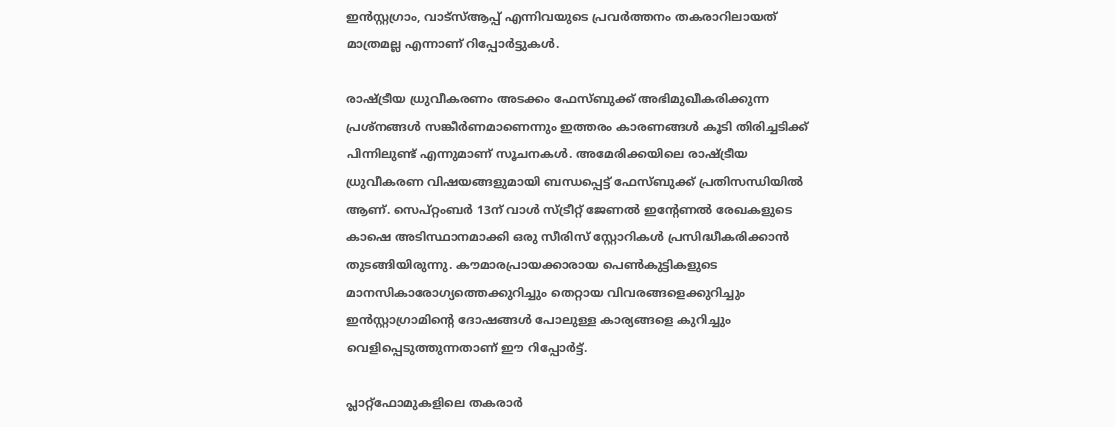ഇൻസ്റ്റഗ്രാം, വാട്സ്ആപ്പ് എന്നിവയുടെ പ്രവർത്തനം തകരാറിലായത് മാത്രമല്ല എന്നാണ് റിപ്പോർട്ടുകൾ.

രാഷ്ട്രീയ ധ്രുവീകരണം അടക്കം ഫേസ്ബുക്ക് അഭിമുഖീകരിക്കുന്ന പ്രശ്നങ്ങൾ സങ്കീർണമാണെന്നും ഇത്തരം കാരണങ്ങൾ കൂടി തിരിച്ചടിക്ക് പിന്നിലുണ്ട് എന്നുമാണ് സൂചനകൾ. അമേരിക്കയിലെ രാഷ്ട്രീയ ധ്രുവീകരണ വിഷയങ്ങളുമായി ബന്ധപ്പെട്ട് ഫേസ്ബുക്ക് പ്രതിസന്ധിയിൽ ആണ്. സെപ്റ്റംബർ 13ന് വാൾ സ്ട്രീറ്റ് ജേണൽ ഇന്റേണൽ രേഖകളുടെ കാഷെ അടിസ്ഥാനമാക്കി ഒരു സീരിസ് സ്റ്റോറികൾ പ്രസിദ്ധീകരിക്കാൻ തുടങ്ങിയിരുന്നു. കൗമാരപ്രായക്കാരായ പെൺകുട്ടികളുടെ മാനസികാരോഗ്യത്തെക്കുറിച്ചും തെറ്റായ വിവരങ്ങളെക്കുറിച്ചും ഇൻസ്റ്റാഗ്രാമിന്റെ ദോഷങ്ങൾ പോലുള്ള കാര്യങ്ങളെ കുറിച്ചും വെളിപ്പെടുത്തുന്നതാണ് ഈ റിപ്പോർട്ട്.

പ്ലാറ്റ്ഫോമുകളിലെ തകരാർ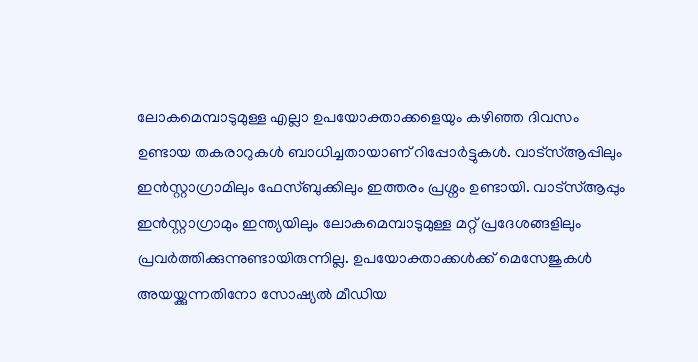ലോകമെമ്പാടുമുള്ള എല്ലാ ഉപയോക്താക്കളെയും കഴിഞ്ഞ ദിവസം ഉണ്ടായ തകരാറുകൾ ബാധിച്ചതായാണ് റിപ്പോർട്ടുകൾ. വാട്സ്ആപ്പിലും ഇൻസ്റ്റാഗ്രാമിലും ഫേസ്ബുക്കിലും ഇത്തരം പ്രശ്നം ഉണ്ടായി. വാട്സ്ആപ്പും ഇൻസ്റ്റാഗ്രാമും ഇന്ത്യയിലും ലോകമെമ്പാടുമുള്ള മറ്റ് പ്രദേശങ്ങളിലും പ്രവർത്തിക്കുന്നുണ്ടായിരുന്നില്ല. ഉപയോക്താക്കൾക്ക് മെസേജുകൾ അയയ്ക്കുന്നതിനോ സോഷ്യൽ മീഡിയ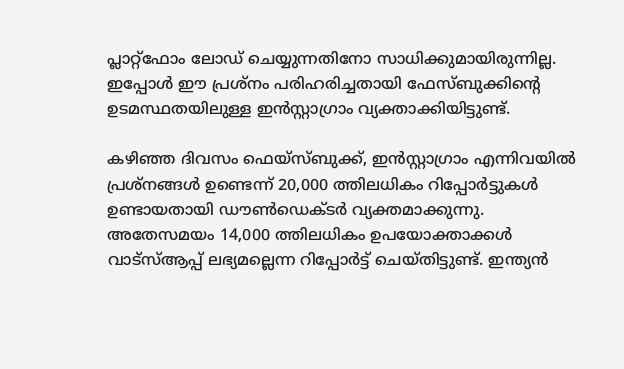പ്ലാറ്റ്ഫോം ലോഡ് ചെയ്യുന്നതിനോ സാധിക്കുമായിരുന്നില്ല. ഇപ്പോൾ ഈ പ്രശ്നം പരിഹരിച്ചതായി ഫേസ്ബുക്കിന്റെ ഉടമസ്ഥതയിലുള്ള ഇൻസ്റ്റാഗ്രാം വ്യക്താക്കിയിട്ടുണ്ട്.

കഴിഞ്ഞ ദിവസം ഫെയ്സ്ബുക്ക്, ഇൻസ്റ്റാഗ്രാം എന്നിവയിൽ പ്രശ്നങ്ങൾ ഉണ്ടെന്ന് 20,000 ത്തിലധികം റിപ്പോർട്ടുകൾ ഉണ്ടായതായി ഡൗൺഡെക്ടർ വ്യക്തമാക്കുന്നു. അതേസമയം 14,000 ത്തിലധികം ഉപയോക്താക്കൾ വാട്സ്ആപ്പ് ലഭ്യമല്ലെന്ന റിപ്പോർട്ട് ചെയ്തിട്ടുണ്ട്. ഇന്ത്യൻ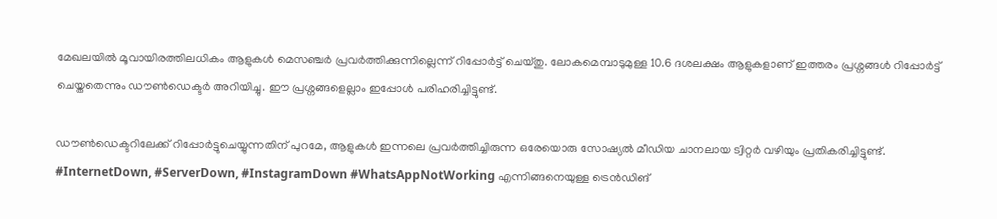മേഖലയിൽ മൂവായിരത്തിലധികം ആളുകൾ മെസഞ്ചർ പ്രവർത്തിക്കുന്നില്ലെന്ന് റിപ്പോർട്ട് ചെയ്തു. ലോകമെമ്പാടുമുള്ള 10.6 ദശലക്ഷം ആളുകളാണ് ഇത്തരം പ്രശ്നങ്ങൾ റിപ്പോർട്ട് ചെയ്തതെന്നും ഡൗൺഡെക്ടർ അറിയിച്ചു. ഈ പ്രശ്നങ്ങളെല്ലാം ഇപ്പോൾ പരിഹരിച്ചിട്ടുണ്ട്.

ഡൗൺഡെക്ടറിലേക്ക് റിപ്പോർട്ടുചെയ്യുന്നതിന് പുറമേ, ആളുകൾ ഇന്നലെ പ്രവർത്തിച്ചിരുന്ന ഒരേയൊരു സോഷ്യൽ മീഡിയ ചാനലായ ട്വിറ്റർ വഴിയും പ്രതികരിച്ചിട്ടുണ്ട്. #InternetDown, #ServerDown, #InstagramDown #WhatsAppNotWorking എന്നിങ്ങനെയുള്ള ട്രെൻഡിങ്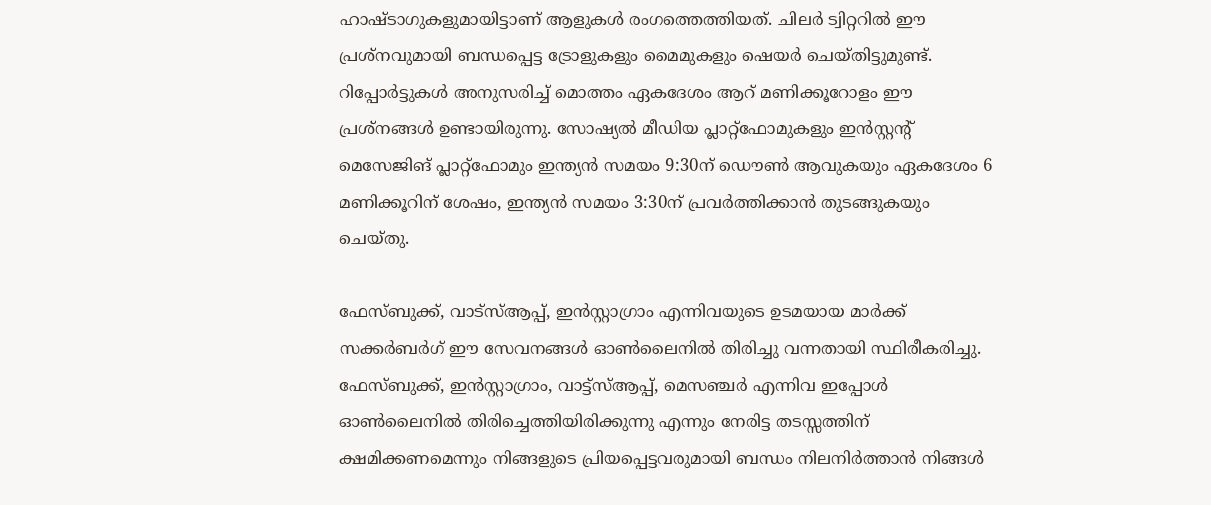ഹാഷ്ടാഗുകളുമായിട്ടാണ് ആളുകൾ രംഗത്തെത്തിയത്. ചിലർ ട്വിറ്ററിൽ ഈ പ്രശ്നവുമായി ബന്ധപ്പെട്ട ട്രോളുകളും മൈമുകളും ഷെയർ ചെയ്തിട്ടുമുണ്ട്. റിപ്പോർട്ടുകൾ അനുസരിച്ച് മൊത്തം ഏകദേശം ആറ് മണിക്കൂറോളം ഈ പ്രശ്നങ്ങൾ ഉണ്ടായിരുന്നു. സോഷ്യൽ മീഡിയ പ്ലാറ്റ്ഫോമുകളും ഇൻസ്റ്റന്റ് മെസേജിങ് പ്ലാറ്റ്ഫോമും ഇന്ത്യൻ സമയം 9:30ന് ഡൌൺ ആവുകയും ഏകദേശം 6 മണിക്കൂറിന് ശേഷം, ഇന്ത്യൻ സമയം 3:30ന് പ്രവർത്തിക്കാൻ തുടങ്ങുകയും ചെയ്തു.

ഫേസ്ബുക്ക്, വാട്സ്ആപ്പ്, ഇൻസ്റ്റാഗ്രാം എന്നിവയുടെ ഉടമയായ മാർക്ക് സക്കർബർഗ് ഈ സേവനങ്ങൾ ഓൺലൈനിൽ തിരിച്ചു വന്നതായി സ്ഥിരീകരിച്ചു. ഫേസ്ബുക്ക്, ഇൻസ്റ്റാഗ്രാം, വാട്ട്സ്ആപ്പ്, മെസഞ്ചർ എന്നിവ ഇപ്പോൾ ഓൺലൈനിൽ തിരിച്ചെത്തിയിരിക്കുന്നു എന്നും നേരിട്ട തടസ്സത്തിന് ക്ഷമിക്കണമെന്നും നിങ്ങളുടെ പ്രിയപ്പെട്ടവരുമായി ബന്ധം നിലനിർത്താൻ നിങ്ങൾ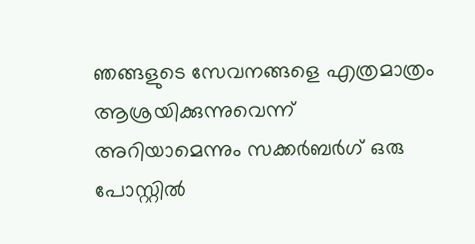ഞങ്ങളുടെ സേവനങ്ങളെ എത്രമാത്രം ആശ്രയിക്കുന്നുവെന്ന് അറിയാമെന്നും സക്കർബർഗ് ഒരു പോസ്റ്റിൽ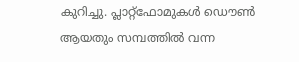കുറിച്ചു. പ്ലാറ്റ്ഫോമുകൾ ഡൌൺ ആയതും സമ്പത്തിൽ വന്ന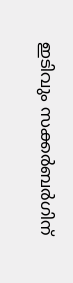ഇടിവും സക്കർബർഗിന്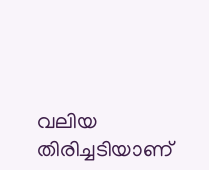വലിയ തിരിച്ചടിയാണ്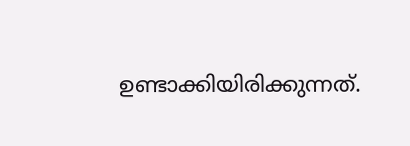ഉണ്ടാക്കിയിരിക്കുന്നത്.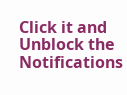Click it and Unblock the Notifications